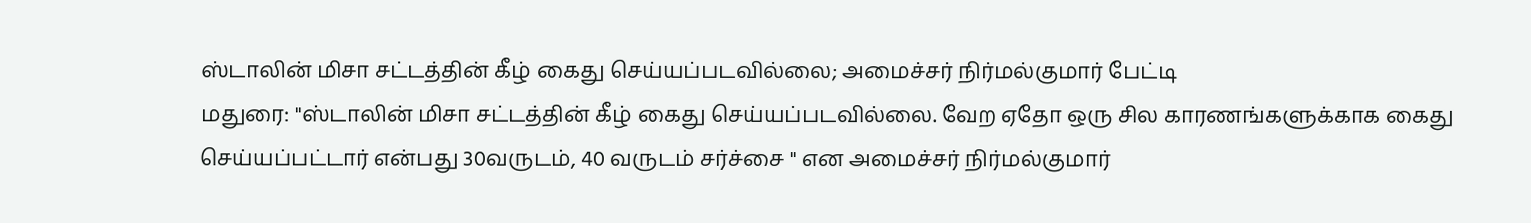ஸ்டாலின் மிசா சட்டத்தின் கீழ் கைது செய்யப்படவில்லை; அமைச்சர் நிர்மல்குமார் பேட்டி
மதுரை: ''ஸ்டாலின் மிசா சட்டத்தின் கீழ் கைது செய்யப்படவில்லை. வேற ஏதோ ஒரு சில காரணங்களுக்காக கைது செய்யப்பட்டார் என்பது 30வருடம், 40 வருடம் சர்ச்சை '' என அமைச்சர் நிர்மல்குமார்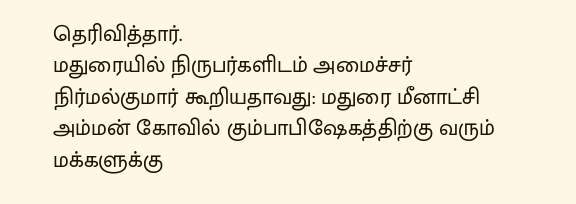தெரிவித்தார்.
மதுரையில் நிருபர்களிடம் அமைச்சர் நிர்மல்குமார் கூறியதாவது: மதுரை மீனாட்சி அம்மன் கோவில் கும்பாபிஷேகத்திற்கு வரும் மக்களுக்கு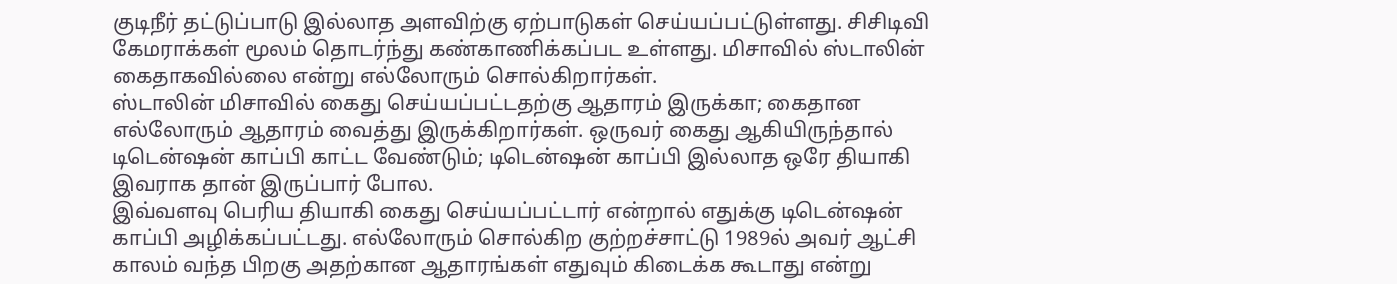குடிநீர் தட்டுப்பாடு இல்லாத அளவிற்கு ஏற்பாடுகள் செய்யப்பட்டுள்ளது. சிசிடிவி கேமராக்கள் மூலம் தொடர்ந்து கண்காணிக்கப்பட உள்ளது. மிசாவில் ஸ்டாலின் கைதாகவில்லை என்று எல்லோரும் சொல்கிறார்கள்.
ஸ்டாலின் மிசாவில் கைது செய்யப்பட்டதற்கு ஆதாரம் இருக்கா; கைதான எல்லோரும் ஆதாரம் வைத்து இருக்கிறார்கள். ஒருவர் கைது ஆகியிருந்தால் டிடென்ஷன் காப்பி காட்ட வேண்டும்; டிடென்ஷன் காப்பி இல்லாத ஒரே தியாகி இவராக தான் இருப்பார் போல.
இவ்வளவு பெரிய தியாகி கைது செய்யப்பட்டார் என்றால் எதுக்கு டிடென்ஷன் காப்பி அழிக்கப்பட்டது. எல்லோரும் சொல்கிற குற்றச்சாட்டு 1989ல் அவர் ஆட்சி காலம் வந்த பிறகு அதற்கான ஆதாரங்கள் எதுவும் கிடைக்க கூடாது என்று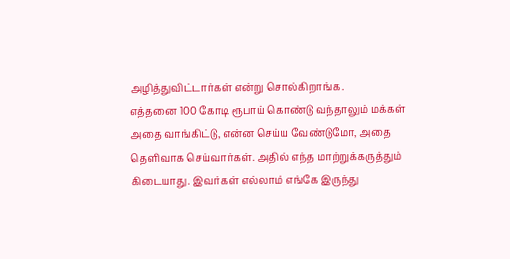அழித்துவிட்டார்கள் என்று சொல்கிறாங்க.
எத்தனை 100 கோடி ரூபாய் கொண்டு வந்தாலும் மக்கள் அதை வாங்கிட்டு, என்ன செய்ய வேண்டுமோ, அதை தெளிவாக செய்வார்கள். அதில் எந்த மாற்றுக்கருத்தும் கிடையாது. இவர்கள் எல்லாம் எங்கே இருந்து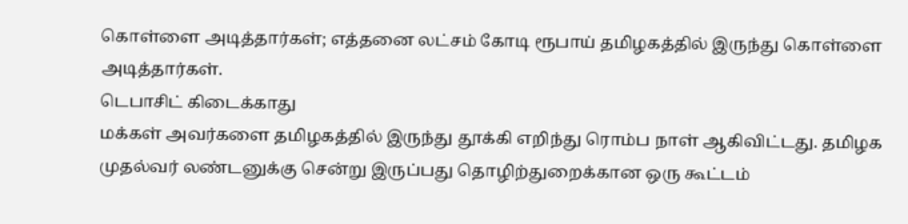கொள்ளை அடித்தார்கள்; எத்தனை லட்சம் கோடி ரூபாய் தமிழகத்தில் இருந்து கொள்ளை அடித்தார்கள்.
டெபாசிட் கிடைக்காது
மக்கள் அவர்களை தமிழகத்தில் இருந்து தூக்கி எறிந்து ரொம்ப நாள் ஆகிவிட்டது. தமிழக முதல்வர் லண்டனுக்கு சென்று இருப்பது தொழிற்துறைக்கான ஒரு கூட்டம்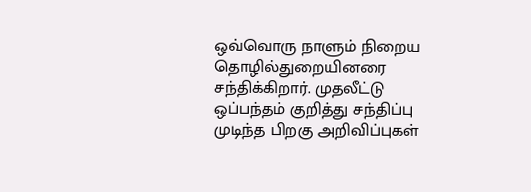ஒவ்வொரு நாளும் நிறைய தொழில்துறையினரை சந்திக்கிறார். முதலீட்டு ஒப்பந்தம் குறித்து சந்திப்பு முடிந்த பிறகு அறிவிப்புகள்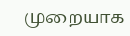முறையாக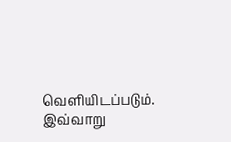வெளியிடப்படும். இவ்வாறு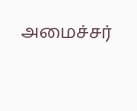அமைச்சர்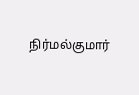நிர்மல்குமார்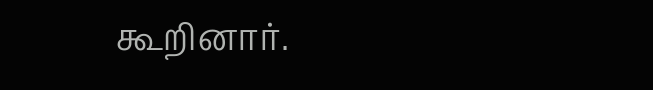கூறினார்.